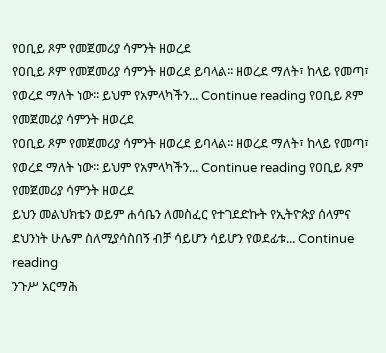የዐቢይ ጾም የመጀመሪያ ሳምንት ዘወረደ
የዐቢይ ጾም የመጀመሪያ ሳምንት ዘወረደ ይባላል፡፡ ዘወረደ ማለት፣ ከላይ የመጣ፣ የወረደ ማለት ነው፡፡ ይህም የአምላካችን... Continue reading የዐቢይ ጾም የመጀመሪያ ሳምንት ዘወረደ
የዐቢይ ጾም የመጀመሪያ ሳምንት ዘወረደ ይባላል፡፡ ዘወረደ ማለት፣ ከላይ የመጣ፣ የወረደ ማለት ነው፡፡ ይህም የአምላካችን... Continue reading የዐቢይ ጾም የመጀመሪያ ሳምንት ዘወረደ
ይህን መልህክቴን ወይም ሐሳቤን ለመስፈር የተገደድኩት የኢትዮጵያ ሰላምና ደህንነት ሁሌም ስለሚያሳስበኝ ብቻ ሳይሆን ሳይሆን የወደፊቱ... Continue reading
ንጉሥ አርማሕ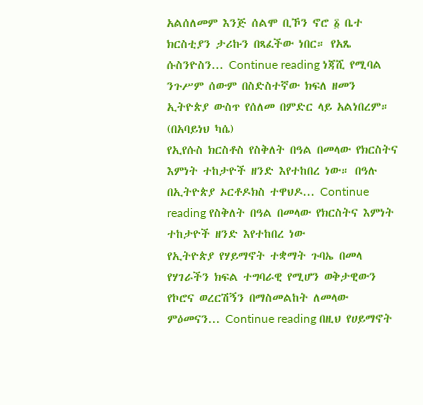አልሰለመም እንጅ ሰልሞ ቢኾን ኖሮ ፩ ቤተ ክርስቲያን ታሪኩን በጻፈችው ነበር። የአጼ ሱስንዮስን... Continue reading ነጃሺ የሚባል ንጉሥም ሰውም በስድስተኛው ክፍለ ዘመን ኢትዮጵያ ውስጥ የሰለመ በምድር ላይ አልነበረም። (በአባይነህ ካሴ)
የኢየሱስ ክርስቶስ የስቅለት በዓል በመላው የክርስትና እምነት ተከታዮች ዘንድ እየተከበረ ነው። በዓሉ በኢትዮጵያ ኦርቶዶክስ ተዋህዶ... Continue reading የስቅለት በዓል በመላው የክርስትና እምነት ተከታዮች ዘንድ እየተከበረ ነው
የኢትዮጵያ የሃይማኖት ተቋማት ጉባኤ በመላ የሃገራችን ክፍል ተግባራዊ የሚሆን ወቅታዊውን የኮሮና ወረርሽኝን በማስመልከት ለመላው ምዕመናን... Continue reading በዚህ የሀይማኖት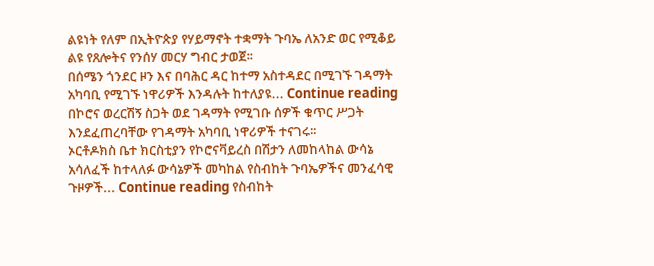ልዩነት የለም በኢትዮጵያ የሃይማኖት ተቋማት ጉባኤ ለአንድ ወር የሚቆይ ልዩ የጸሎትና የንሰሃ መርሃ ግብር ታወጀ፡፡
በሰሜን ጎንደር ዞን እና በባሕር ዳር ከተማ አስተዳደር በሚገኙ ገዳማት አካባቢ የሚገኙ ነዋሪዎች እንዳሉት ከተለያዩ... Continue reading በኮሮና ወረርሽኝ ስጋት ወደ ገዳማት የሚገቡ ሰዎች ቁጥር ሥጋት እንደፈጠረባቸው የገዳማት አካባቢ ነዋሪዎች ተናገሩ፡፡
ኦርቶዶክስ ቤተ ክርስቲያን የኮሮናቫይረስ በሽታን ለመከላከል ውሳኔ አሳለፈች ከተላለፉ ውሳኔዎች መካከል የስብከት ጉባኤዎችና መንፈሳዊ ጉዞዎች... Continue reading የስብከት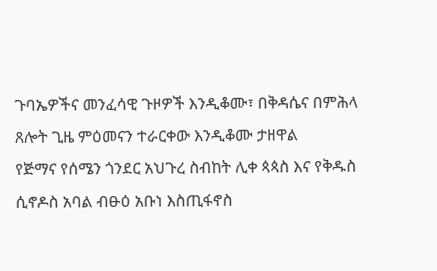ጉባኤዎችና መንፈሳዊ ጉዞዎች እንዲቆሙ፣ በቅዳሴና በምሕላ ጸሎት ጊዜ ምዕመናን ተራርቀው እንዲቆሙ ታዘዋል
የጅማና የሰሜን ጎንደር አህጉረ ስብከት ሊቀ ጳጳስ እና የቅዱስ ሲኖዶስ አባል ብፁዕ አቡነ እስጢፋኖስ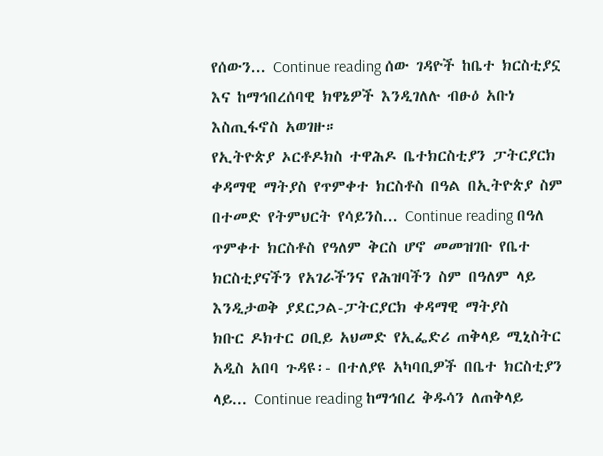የሰውን... Continue reading ሰው ገዳዮች ከቤተ ክርስቲያኗ እና ከማኅበረሰባዊ ክዋኔዎች እንዲገለሉ ብፁዕ አቡነ እስጢፋኖስ አወገዙ።
የኢትዮጵያ ኦርቶዶክስ ተዋሕዶ ቤተክርስቲያን ፓትርያርክ ቀዳማዊ ማትያስ የጥምቀተ ክርስቶስ በዓል በኢትዮጵያ ስም በተመድ የትምህርት የሳይንስ... Continue reading በዓለ ጥምቀተ ክርስቶስ የዓለም ቅርስ ሆኖ መመዝገቡ የቤተ ክርስቲያናችን የአገራችንና የሕዝባችን ስም በዓለም ላይ እንዲታወቅ ያደርጋል-ፓትርያርክ ቀዳማዊ ማትያስ
ክቡር ዶክተር ዐቢይ አህመድ የኢፌድሪ ጠቅላይ ሚኒስትር አዲስ አበባ ጉዳዩ፡- በተለያዩ አካባቢዎች በቤተ ክርስቲያን ላይ... Continue reading ከማኅበረ ቅዱሳን ለጠቅላይ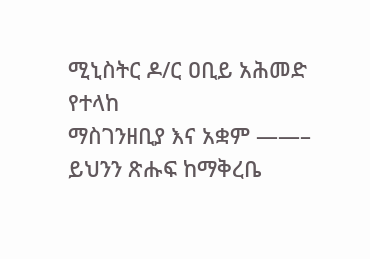ሚኒስትር ዶ/ር ዐቢይ አሕመድ የተላከ
ማስገንዘቢያ እና አቋም ——– ይህንን ጽሑፍ ከማቅረቤ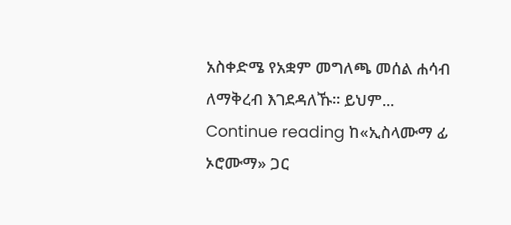አስቀድሜ የአቋም መግለጫ መሰል ሐሳብ ለማቅረብ እገደዳለኹ። ይህም... Continue reading ከ«ኢስላሙማ ፊ ኦሮሙማ» ጋር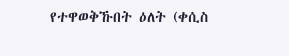የተዋወቅኹበት ዕለት (ቀሲስ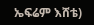ኤፍሬም እሸቴ)